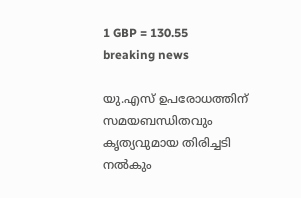1 GBP = 130.55
breaking news

യു.എസ് ഉപരോധത്തിന് സമയബന്ധിതവും കൃത്യവുമായ തിരിച്ചടി നൽകും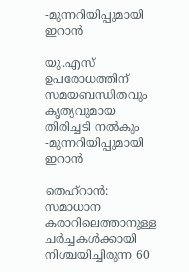-മുന്നറിയിപ്പുമായി ഇറാൻ

യു.എസ് ഉപരോധത്തിന് സമയബന്ധിതവും കൃത്യവുമായ തിരിച്ചടി നൽകും -മുന്നറിയിപ്പുമായി ഇറാൻ

തെഹ്റാൻ: സമാധാന കരാറിലെത്താനുള്ള ചർച്ചകൾക്കായി നിശ്ചയിച്ചിരുന്ന 60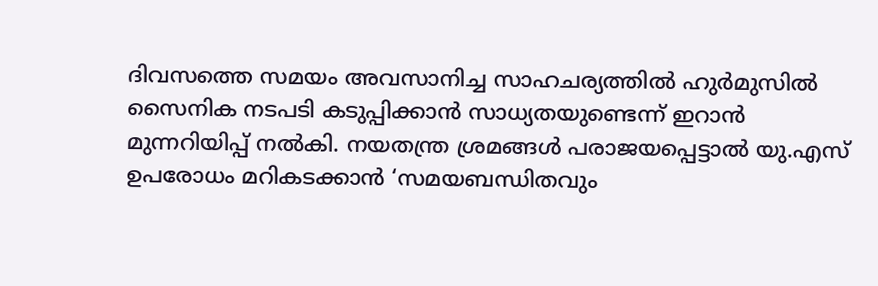ദിവസത്തെ സമയം അവസാനിച്ച സാഹചര്യത്തിൽ ഹുർമുസിൽ സൈനിക നടപടി കടുപ്പിക്കാൻ സാധ്യതയുണ്ടെന്ന് ഇറാൻ മുന്നറിയിപ്പ് നൽകി. നയതന്ത്ര ശ്രമങ്ങൾ പരാജയപ്പെട്ടാൽ യു.എസ് ഉപരോധം മറികടക്കാൻ ‘സമയബന്ധിതവും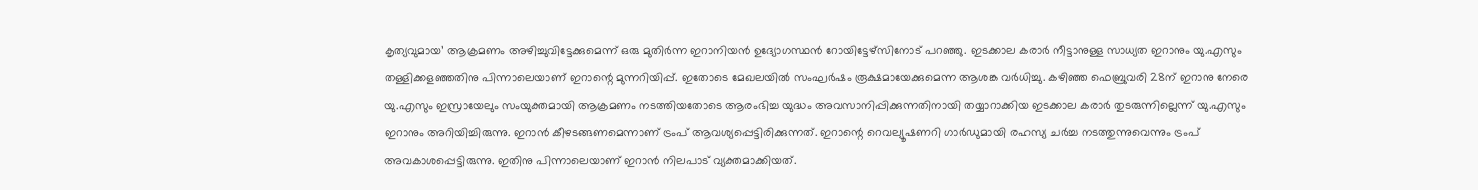കൃത്യവുമായ’ ആക്രമണം അഴിച്ചുവിട്ടേക്കുമെന്ന് ഒരു മുതിർന്ന ഇറാനിയൻ ഉദ്യോഗസ്ഥൻ റോയിട്ടേഴ്‌സിനോട് പറഞ്ഞു. ഇടക്കാല കരാർ നീട്ടാനുള്ള സാധ്യത ഇറാനും യു.എസും തള്ളിക്കളഞ്ഞതിനു പിന്നാലെയാണ് ഇറാന്റെ മുന്നറിയിപ്പ്. ഇതോടെ മേഖലയിൽ സംഘർഷം രൂക്ഷമായേക്കുമെന്ന ആശങ്ക വർധിച്ചു. കഴിഞ്ഞ ഫെബ്രുവരി 28ന് ഇറാനു നേരെ യു.എസും ഇസ്രായേലും സംയുക്തമായി ആക്രമണം നടത്തിയതോടെ ആരംഭിച്ച യുദ്ധം അവസാനിപ്പിക്കുന്നതിനായി തയ്യാറാക്കിയ ഇടക്കാല കരാർ തുടരുന്നില്ലെന്ന് യു.എസും ഇറാനും അറിയിച്ചിരുന്നു. ഇറാൻ കീഴടങ്ങണമെന്നാണ് ട്രംപ് ആവശ്യപ്പെട്ടിരിക്കുന്നത്. ഇറാന്റെ റെവല്യൂഷണറി ഗാർഡുമായി രഹസ്യ ചർച്ച നടത്തുന്നുവെന്നും ട്രംപ് അവകാശപ്പെട്ടിരുന്നു. ഇതിനു പിന്നാലെയാണ് ഇറാൻ നിലപാട് വ്യക്തമാക്കിയത്.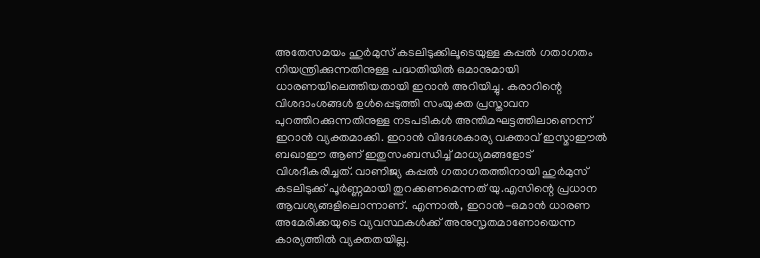അതേസമയം ഹുർമുസ് കടലിടുക്കിലൂടെയുള്ള കപ്പൽ ഗതാഗതം നിയന്ത്രിക്കുന്നതിനുള്ള പദ്ധതിയിൽ ഒമാനുമായി ധാരണയിലെത്തിയതായി ഇറാൻ അറിയിച്ചു. കരാറിന്റെ വിശദാംശങ്ങൾ ഉൾപ്പെടുത്തി സംയുക്ത പ്രസ്താവന പുറത്തിറക്കുന്നതിനുള്ള നടപടികൾ അന്തിമഘട്ടത്തിലാണെന്ന് ഇറാൻ വ്യക്തമാക്കി. ഇറാൻ വിദേശകാര്യ വക്താവ് ഇസ്മാഈൽ ബഖാഈ ആണ് ഇതുസംബന്ധിച്ച് മാധ്യമങ്ങളോട് വിശദീകരിച്ചത്. വാണിജ്യ കപ്പൽ ഗതാഗതത്തിനായി ഹുർമുസ് കടലിടുക്ക് പൂർണ്ണമായി തുറക്കണമെന്നത് യു.എസിന്റെ പ്രധാന ആവശ്യങ്ങളിലൊന്നാണ്. എന്നാൽ, ഇറാൻ-ഒമാൻ ധാരണ അമേരിക്കയുടെ വ്യവസ്ഥകൾക്ക് അനുസൃതമാണോയെന്ന കാര്യത്തിൽ വ്യക്തതയില്ല.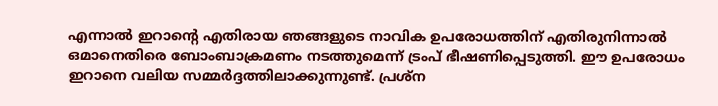എന്നാൽ ഇറാന്റെ എതിരായ ഞങ്ങളുടെ നാവിക ഉപരോധത്തിന് എതിരുനിന്നാൽ ഒമാനെതിരെ ബോംബാക്രമണം നടത്തുമെന്ന് ട്രംപ് ഭീഷണിപ്പെടുത്തി. ഈ ഉപരോധം ഇറാനെ വലിയ സമ്മർദ്ദത്തിലാക്കുന്നുണ്ട്. പ്രശ്ന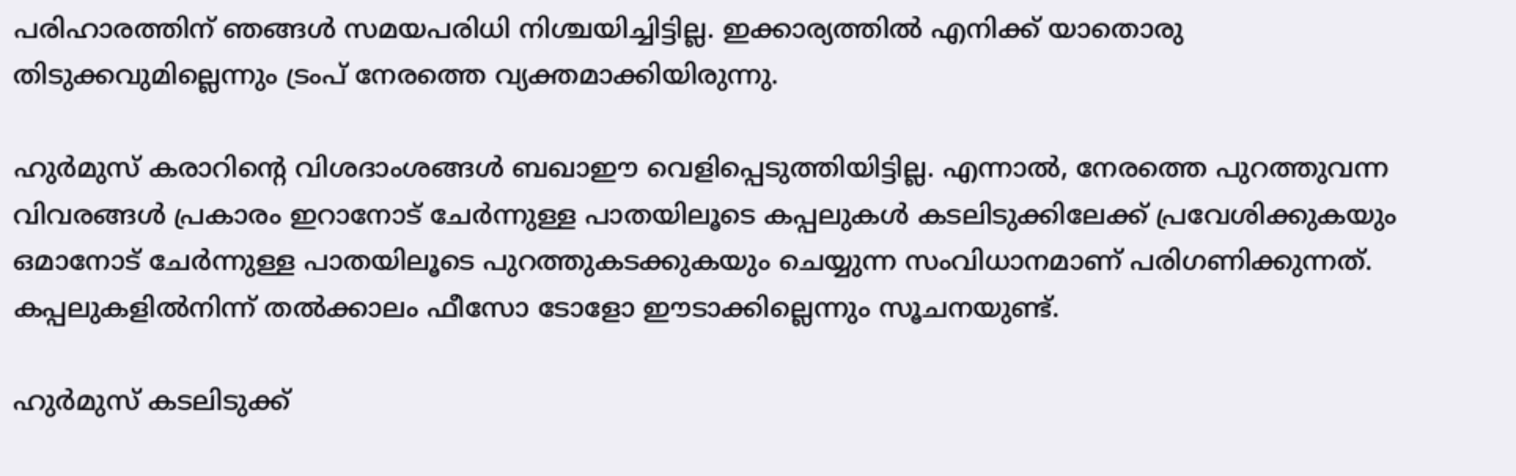പരിഹാരത്തിന് ഞങ്ങൾ സമയപരിധി നിശ്ചയിച്ചിട്ടില്ല. ഇക്കാര്യത്തിൽ എനിക്ക് യാതൊരു തിടുക്കവുമില്ലെന്നും ട്രംപ് നേരത്തെ വ്യക്തമാക്കിയിരുന്നു.

ഹുർമുസ് കരാറിന്റെ വിശദാംശങ്ങൾ ബഖാഈ വെളിപ്പെടുത്തിയിട്ടില്ല. എന്നാൽ, നേരത്തെ പുറത്തുവന്ന വിവരങ്ങൾ പ്രകാരം ഇറാനോട് ചേർന്നുള്ള പാതയിലൂടെ കപ്പലുകൾ കടലിടുക്കിലേക്ക് പ്രവേശിക്കുകയും ഒമാനോട് ചേർന്നുള്ള പാതയിലൂടെ പുറത്തുകടക്കുകയും ചെയ്യുന്ന സംവിധാനമാണ് പരിഗണിക്കുന്നത്. കപ്പലുകളിൽനിന്ന് തൽക്കാലം ഫീസോ ടോളോ ഈടാക്കില്ലെന്നും സൂചനയുണ്ട്.

ഹുർമുസ് കടലിടുക്ക്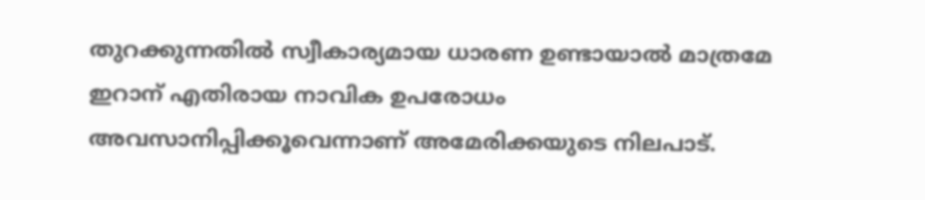തുറക്കുന്നതിൽ സ്വീകാര്യമായ ധാരണ ഉണ്ടായാൽ മാത്രമേ ഇറാന് എതിരായ നാവിക ഉപരോധം അവസാനിപ്പിക്കൂവെന്നാണ് അമേരിക്കയുടെ നിലപാട്.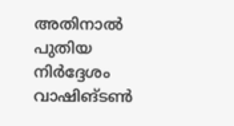അതിനാൽ പുതിയ നിർദ്ദേശം വാഷിങ്ടൺ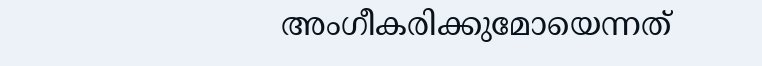അംഗീകരിക്കുമോയെന്നത്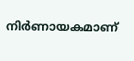നിർണായകമാണ്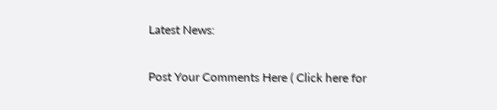Latest News:

Post Your Comments Here ( Click here for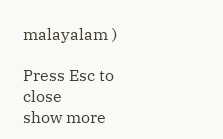malayalam )

Press Esc to close
show more